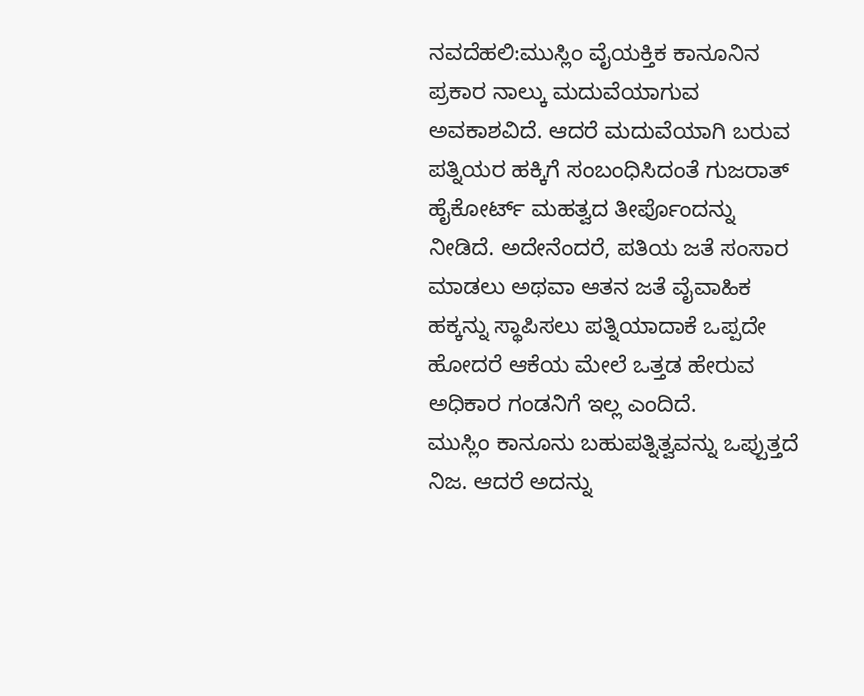ನವದೆಹಲಿ:ಮುಸ್ಲಿಂ ವೈಯಕ್ತಿಕ ಕಾನೂನಿನ ಪ್ರಕಾರ ನಾಲ್ಕು ಮದುವೆಯಾಗುವ ಅವಕಾಶವಿದೆ. ಆದರೆ ಮದುವೆಯಾಗಿ ಬರುವ ಪತ್ನಿಯರ ಹಕ್ಕಿಗೆ ಸಂಬಂಧಿಸಿದಂತೆ ಗುಜರಾತ್‌ ಹೈಕೋರ್ಟ್‌ ಮಹತ್ವದ ತೀರ್ಪೊಂದನ್ನು ನೀಡಿದೆ. ಅದೇನೆಂದರೆ, ಪತಿಯ ಜತೆ ಸಂಸಾರ ಮಾಡಲು ಅಥವಾ ಆತನ ಜತೆ ವೈವಾಹಿಕ ಹಕ್ಕನ್ನು ಸ್ಥಾಪಿಸಲು ಪತ್ನಿಯಾದಾಕೆ ಒಪ್ಪದೇ ಹೋದರೆ ಆಕೆಯ ಮೇಲೆ ಒತ್ತಡ ಹೇರುವ ಅಧಿಕಾರ ಗಂಡನಿಗೆ ಇಲ್ಲ ಎಂದಿದೆ.
ಮುಸ್ಲಿಂ ಕಾನೂನು ಬಹುಪತ್ನಿತ್ವವನ್ನು ಒಪ್ಪುತ್ತದೆ ನಿಜ. ಆದರೆ ಅದನ್ನು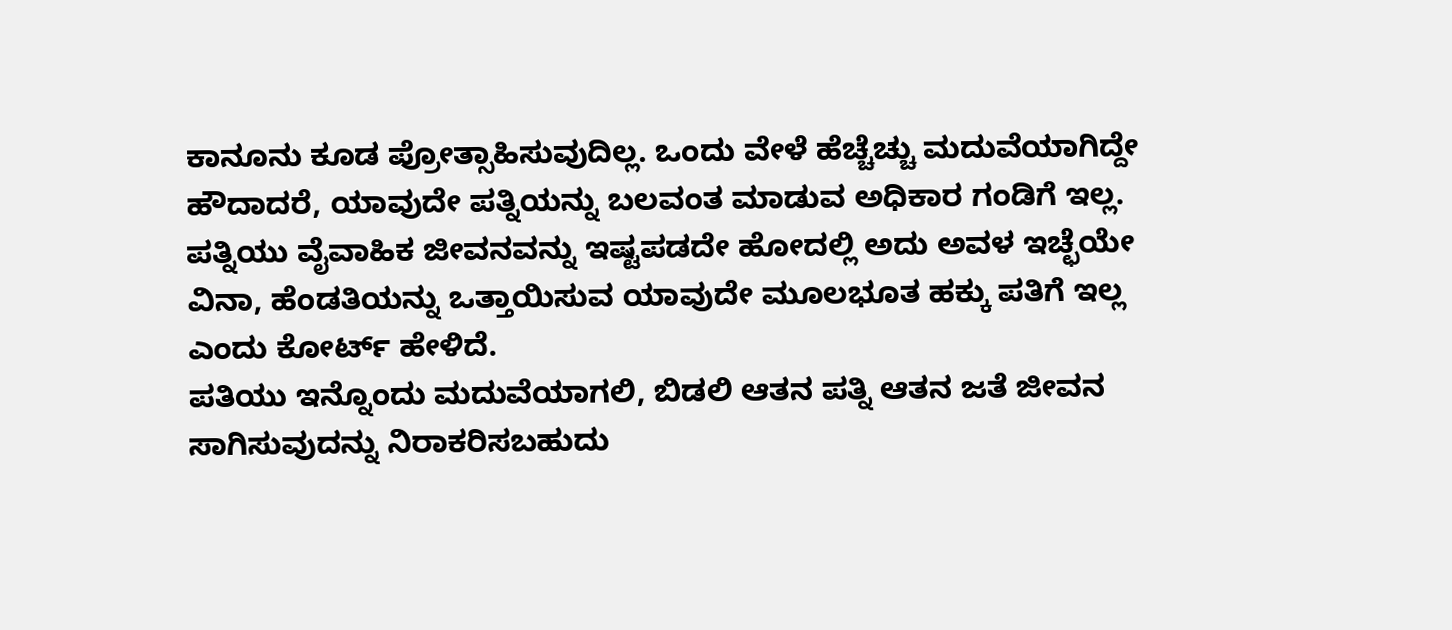ಕಾನೂನು ಕೂಡ ಪ್ರೋತ್ಸಾಹಿಸುವುದಿಲ್ಲ. ಒಂದು ವೇಳೆ ಹೆಚ್ಚೆಚ್ಚು ಮದುವೆಯಾಗಿದ್ದೇ ಹೌದಾದರೆ, ಯಾವುದೇ ಪತ್ನಿಯನ್ನು ಬಲವಂತ ಮಾಡುವ ಅಧಿಕಾರ ಗಂಡಿಗೆ ಇಲ್ಲ. ಪತ್ನಿಯು ವೈವಾಹಿಕ ಜೀವನವನ್ನು ಇಷ್ಟಪಡದೇ ಹೋದಲ್ಲಿ ಅದು ಅವಳ ಇಚ್ಛೆಯೇ ವಿನಾ, ಹೆಂಡತಿಯನ್ನು ಒತ್ತಾಯಿಸುವ ಯಾವುದೇ ಮೂಲಭೂತ ಹಕ್ಕು ಪತಿಗೆ ಇಲ್ಲ ಎಂದು ಕೋರ್ಟ್‌ ಹೇಳಿದೆ.
ಪತಿಯು ಇನ್ನೊಂದು ಮದುವೆಯಾಗಲಿ, ಬಿಡಲಿ ಆತನ ಪತ್ನಿ ಆತನ ಜತೆ ಜೀವನ ಸಾಗಿಸುವುದನ್ನು ನಿರಾಕರಿಸಬಹುದು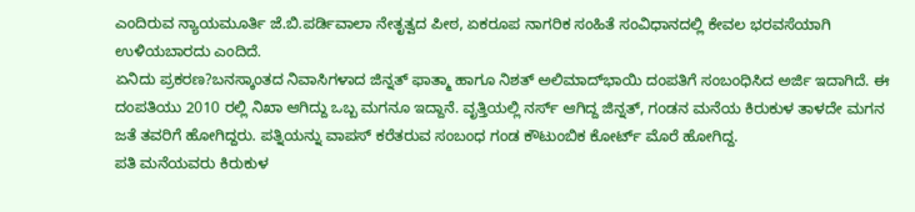ಎಂದಿರುವ ನ್ಯಾಯಮೂರ್ತಿ ಜೆ.ಬಿ.ಪರ್ಡಿವಾಲಾ ನೇತೃತ್ವದ ಪೀಠ, ಏಕರೂಪ ನಾಗರಿಕ ಸಂಹಿತೆ ಸಂವಿಧಾನದಲ್ಲಿ ಕೇವಲ ಭರವಸೆಯಾಗಿ ಉಳಿಯಬಾರದು ಎಂದಿದೆ.
ಏನಿದು ಪ್ರಕರಣ?ಬನಸ್ಕಾಂತದ ನಿವಾಸಿಗಳಾದ ಜಿನ್ನತ್‌ ಫಾತ್ಮಾ ಹಾಗೂ ನಿಶತ್‌ ಅಲಿಮಾದ್‌ಭಾಯಿ ದಂಪತಿಗೆ ಸಂಬಂಧಿಸಿದ ಅರ್ಜಿ ಇದಾಗಿದೆ. ಈ ದಂಪತಿಯು 2010 ರಲ್ಲಿ ನಿಖಾ ಆಗಿದ್ದು ಒಬ್ಬ ಮಗನೂ ಇದ್ದಾನೆ. ವೃತ್ತಿಯಲ್ಲಿ ನರ್ಸ್ ಆಗಿದ್ದ ಜಿನ್ನತ್‌, ಗಂಡನ ಮನೆಯ ಕಿರುಕುಳ ತಾಳದೇ ಮಗನ ಜತೆ ತವರಿಗೆ ಹೋಗಿದ್ದರು. ಪತ್ನಿಯನ್ನು ವಾಪಸ್‌ ಕರೆತರುವ ಸಂಬಂಧ ಗಂಡ ಕೌಟುಂಬಿಕ ಕೋರ್ಟ್‌ ಮೊರೆ ಹೋಗಿದ್ದ.
ಪತಿ ಮನೆಯವರು ಕಿರುಕುಳ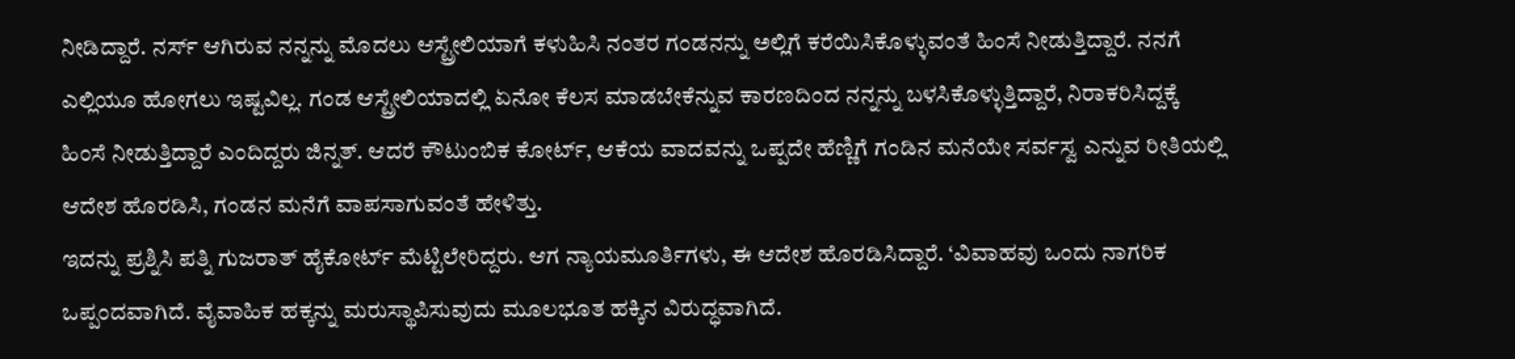ನೀಡಿದ್ದಾರೆ. ನರ್ಸ್‌ ಆಗಿರುವ ನನ್ನನ್ನು ಮೊದಲು ಆಸ್ಟ್ರೇಲಿಯಾಗೆ ಕಳುಹಿಸಿ ನಂತರ ಗಂಡನನ್ನು ಅಲ್ಲಿಗೆ ಕರೆಯಿಸಿಕೊಳ್ಳುವಂತೆ ಹಿಂಸೆ ನೀಡುತ್ತಿದ್ದಾರೆ. ನನಗೆ ಎಲ್ಲಿಯೂ ಹೋಗಲು ಇಷ್ಟವಿಲ್ಲ. ಗಂಡ ಆಸ್ಟ್ರೇಲಿಯಾದಲ್ಲಿ ಏನೋ ಕೆಲಸ ಮಾಡಬೇಕೆನ್ನುವ ಕಾರಣದಿಂದ ನನ್ನನ್ನು ಬಳಸಿಕೊಳ್ಳುತ್ತಿದ್ದಾರೆ, ನಿರಾಕರಿಸಿದ್ದಕ್ಕೆ ಹಿಂಸೆ ನೀಡುತ್ತಿದ್ದಾರೆ ಎಂದಿದ್ದರು ಜಿನ್ನತ್‌. ಆದರೆ ಕೌಟುಂಬಿಕ ಕೋರ್ಟ್‌, ಆಕೆಯ ವಾದವನ್ನು ಒಪ್ಪದೇ ಹೆಣ್ಣಿಗೆ ಗಂಡಿನ ಮನೆಯೇ ಸರ್ವಸ್ವ ಎನ್ನುವ ರೀತಿಯಲ್ಲಿ ಆದೇಶ ಹೊರಡಿಸಿ, ಗಂಡನ ಮನೆಗೆ ವಾಪಸಾಗುವಂತೆ ಹೇಳಿತ್ತು.
ಇದನ್ನು ಪ್ರಶ್ನಿಸಿ ಪತ್ನಿ ಗುಜರಾತ್ ಹೈಕೋರ್ಟ್ ಮೆಟ್ಟಿಲೇರಿದ್ದರು. ಆಗ ನ್ಯಾಯಮೂರ್ತಿಗಳು, ಈ ಆದೇಶ ಹೊರಡಿಸಿದ್ದಾರೆ. ‘ವಿವಾಹವು ಒಂದು ನಾಗರಿಕ ಒಪ್ಪಂದವಾಗಿದೆ. ವೈವಾಹಿಕ ಹಕ್ಕನ್ನು ಮರುಸ್ಥಾಪಿಸುವುದು ಮೂಲಭೂತ ಹಕ್ಕಿನ ವಿರುದ್ಧವಾಗಿದೆ.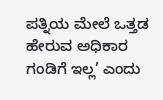ಪತ್ನಿಯ ಮೇಲೆ ಒತ್ತಡ ಹೇರುವ ಅಧಿಕಾರ ಗಂಡಿಗೆ ಇಲ್ಲ’ ಎಂದು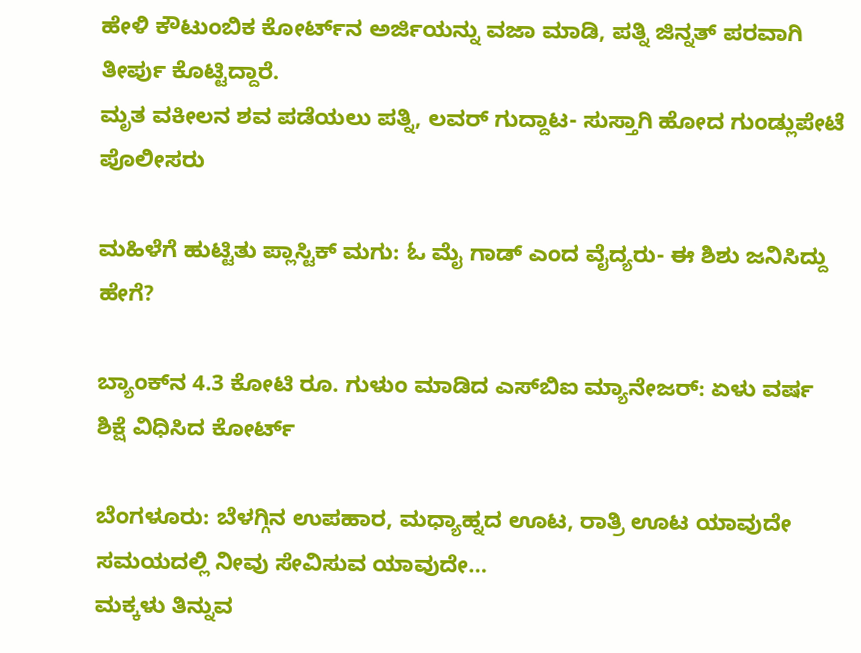ಹೇಳಿ ಕೌಟುಂಬಿಕ ಕೋರ್ಟ್‌ನ ಅರ್ಜಿಯನ್ನು ವಜಾ ಮಾಡಿ, ಪತ್ನಿ ಜಿನ್ನತ್‌ ಪರವಾಗಿ ತೀರ್ಪು ಕೊಟ್ಟಿದ್ದಾರೆ.
ಮೃತ ವಕೀಲನ ಶವ ಪಡೆಯಲು ಪತ್ನಿ, ಲವರ್‌ ಗುದ್ದಾಟ- ಸುಸ್ತಾಗಿ ಹೋದ ಗುಂಡ್ಲುಪೇಟೆ ಪೊಲೀಸರು

ಮಹಿಳೆಗೆ ಹುಟ್ಟಿತು ಪ್ಲಾಸ್ಟಿಕ್‌ ಮಗು: ಓ ಮೈ ಗಾಡ್‌ ಎಂದ ವೈದ್ಯರು- ಈ ಶಿಶು ಜನಿಸಿದ್ದು ಹೇಗೆ?

ಬ್ಯಾಂಕ್‌ನ 4.3 ಕೋಟಿ ರೂ. ಗುಳುಂ ಮಾಡಿದ ಎಸ್‌ಬಿಐ ಮ್ಯಾನೇಜರ್‌: ಏಳು ವರ್ಷ ಶಿಕ್ಷೆ ವಿಧಿಸಿದ ಕೋರ್ಟ್‌

ಬೆಂಗಳೂರು: ಬೆಳಗ್ಗಿನ ಉಪಹಾರ, ಮಧ್ಯಾಹ್ನದ ಊಟ, ರಾತ್ರಿ ಊಟ ಯಾವುದೇ ಸಮಯದಲ್ಲಿ ನೀವು ಸೇವಿಸುವ ಯಾವುದೇ…
ಮಕ್ಕಳು ತಿನ್ನುವ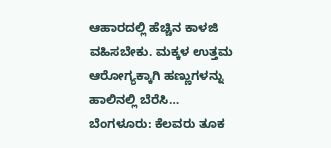ಆಹಾರದಲ್ಲಿ ಹೆಚ್ಚಿನ ಕಾಳಜಿ ವಹಿಸಬೇಕು. ಮಕ್ಕಳ ಉತ್ತಮ ಆರೋಗ್ಯಕ್ಕಾಗಿ ಹಣ್ಣುಗಳನ್ನು ಹಾಲಿನಲ್ಲಿ ಬೆರೆಸಿ…
ಬೆಂಗಳೂರು: ಕೆಲವರು ತೂಕ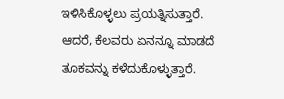ಇಳಿಸಿಕೊಳ್ಳಲು ಪ್ರಯತ್ನಿಸುತ್ತಾರೆ. ಆದರೆ, ಕೆಲವರು ಏನನ್ನೂ ಮಾಡದೆ ತೂಕವನ್ನು ಕಳೆದುಕೊಳ್ಳುತ್ತಾರೆ.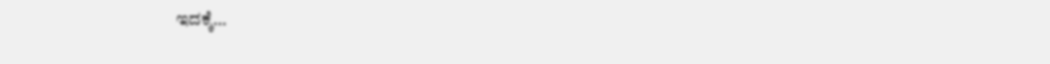ಇದಕ್ಕೆ…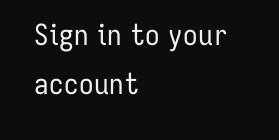Sign in to your account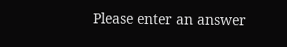Please enter an answer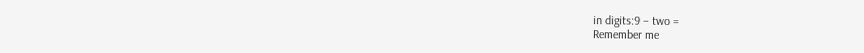in digits:9 − two =
Remember me